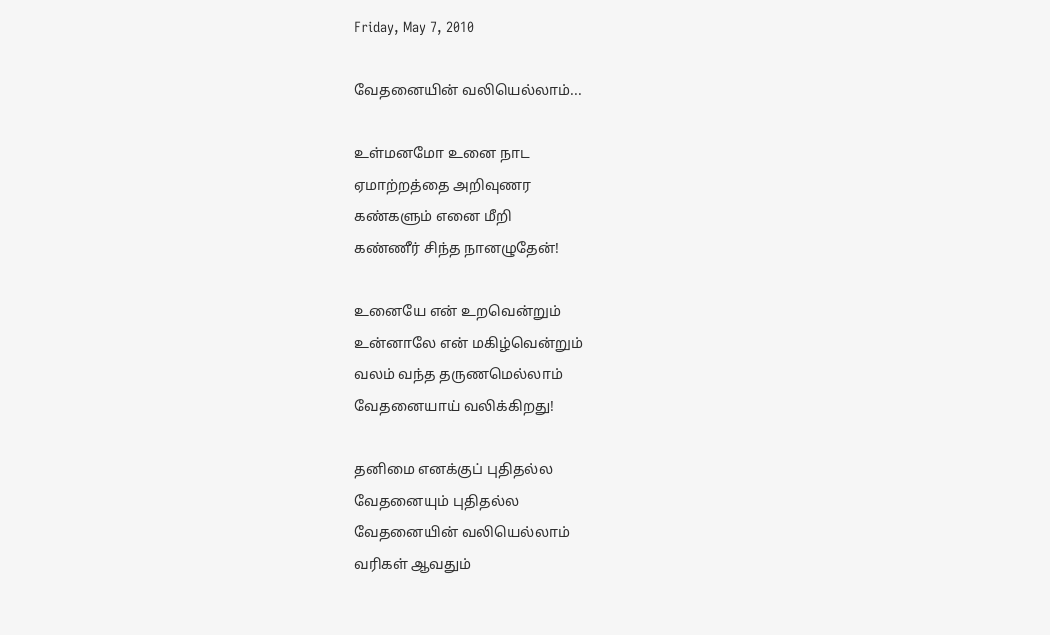Friday, May 7, 2010

வேதனையின் வலியெல்லாம்...

உள்மனமோ உனை நாட
ஏமாற்றத்தை அறிவுணர
கண்களும் எனை மீறி
கண்ணீர் சிந்த நானழுதேன்!

உனையே என் உறவென்றும்
உன்னாலே என் மகிழ்வென்றும்
வலம் வந்த தருணமெல்லாம்
வேதனையாய் வலிக்கிறது!

தனிமை எனக்குப் புதிதல்ல
வேதனையும் புதிதல்ல
வேதனையின் வலியெல்லாம்
வரிகள் ஆவதும்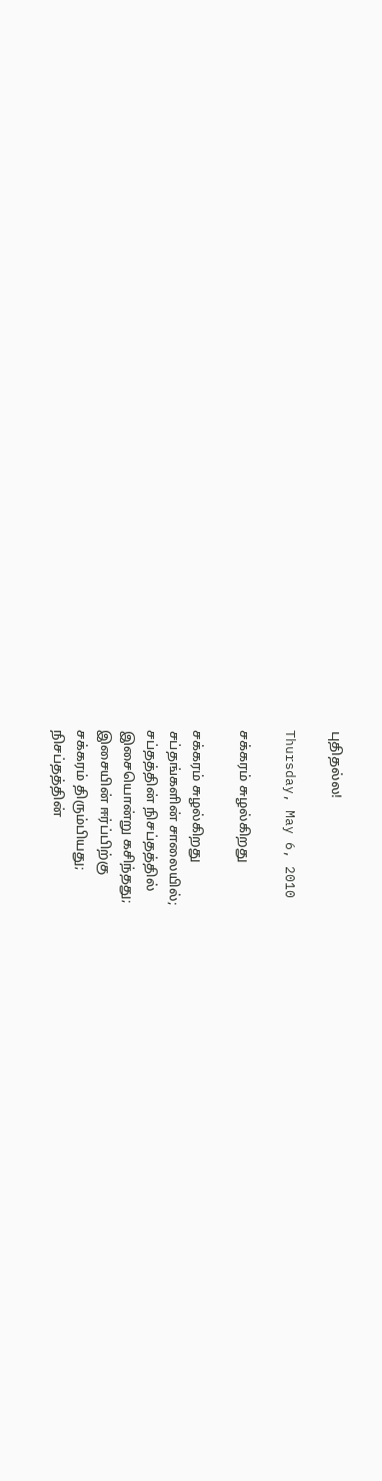புதிதல்ல!

Thursday, May 6, 2010

சக்கரம் சுழல்கிறது

சக்கரம் சுழல்கிறது
சப்தங்களின் சாலையில்;
சப்தத்தின் நிசப்தத்தில்
இசையொன்று கசிந்தது;
இசையின் ஈர்ப்பிற்கு
சக்கரம் திரும்பியது;
நிசப்தத்தின்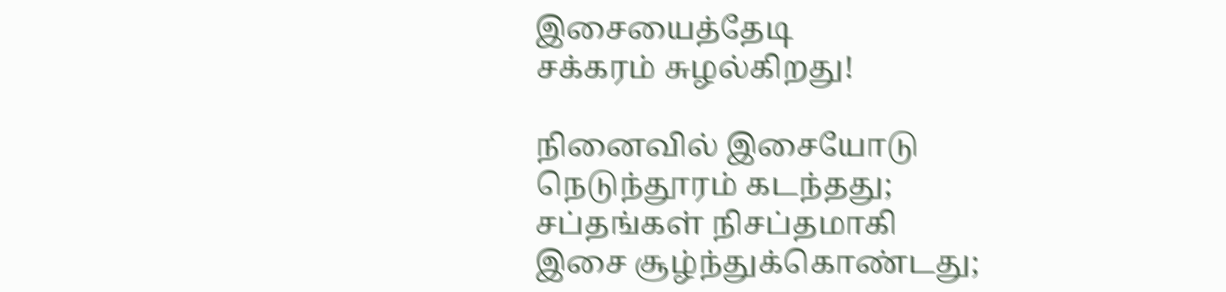இசையைத்தேடி
சக்கரம் சுழல்கிறது!

நினைவில் இசையோடு
நெடுந்தூரம் கடந்தது;
சப்தங்கள் நிசப்தமாகி
இசை சூழ்ந்துக்கொண்டது;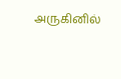அருகினில்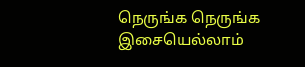நெருங்க நெருங்க
இசையெல்லாம்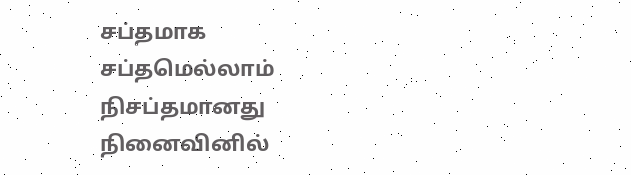சப்தமாக
சப்தமெல்லாம் நிசப்தமானது
நினைவினில்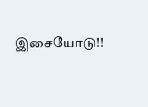இசையோடு!!